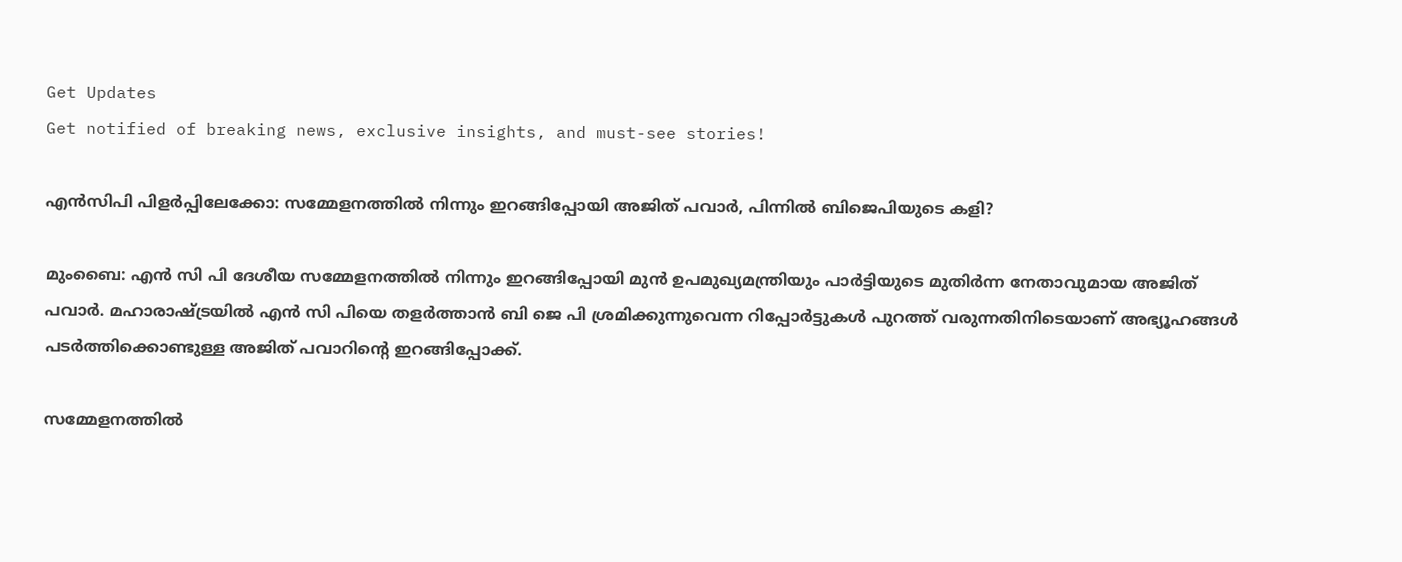Get Updates
Get notified of breaking news, exclusive insights, and must-see stories!

എന്‍സിപി പിളർപ്പിലേക്കോ: സമ്മേളനത്തില്‍ നിന്നും ഇറങ്ങിപ്പോയി അജിത് പവാർ, പിന്നില്‍ ബിജെപിയുടെ കളി?

മുംബൈ: എന്‍ സി പി ദേശീയ സമ്മേളനത്തില്‍ നിന്നും ഇറങ്ങിപ്പോയി മുന്‍ ഉപമുഖ്യമന്ത്രിയും പാർട്ടിയുടെ മുതിർന്ന നേതാവുമായ അജിത് പവാർ. മഹാരാഷ്ട്രയില്‍ എന്‍ സി പിയെ തളർത്താന്‍ ബി ജെ പി ശ്രമിക്കുന്നുവെന്ന റിപ്പോർട്ടുകള്‍ പുറത്ത് വരുന്നതിനിടെയാണ് അഭ്യൂഹങ്ങള്‍ പടർത്തിക്കൊണ്ടുള്ള അജിത് പവാറിന്റെ ഇറങ്ങിപ്പോക്ക്.

സമ്മേളനത്തില്‍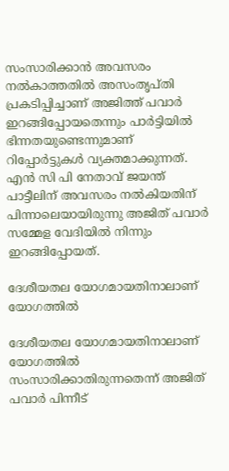സംസാരിക്കാന്‍ അവസരം നല്‍കാത്തതില്‍ അസംതൃപ്തി പ്രകടിപ്പിച്ചാണ് അജിത്ത് പവാര്‍ ഇറങ്ങിപ്പോയതെന്നും പാർട്ടിയില്‍ ഭിന്നതയുണ്ടെന്നുമാണ് റിപ്പോർട്ടുകള്‍ വ്യക്തമാക്കുന്നത്. എന്‍ സി പി നേതാവ് ജയന്ത് പാട്ടീലിന് അവസരം നല്‍കിയതിന് പിന്നാലെയായിരുന്നു അജിത് പവാർ സമ്മേള വേദിയില്‍ നിന്നും ഇറങ്ങിപ്പോയത്.

ദേശീയതല യോഗമായതിനാലാണ് യോഗത്തിൽ

ദേശീയതല യോഗമായതിനാലാണ് യോഗത്തിൽ സംസാരിക്കാതിരുന്നതെന്ന് അജിത് പവാർ പിന്നീട്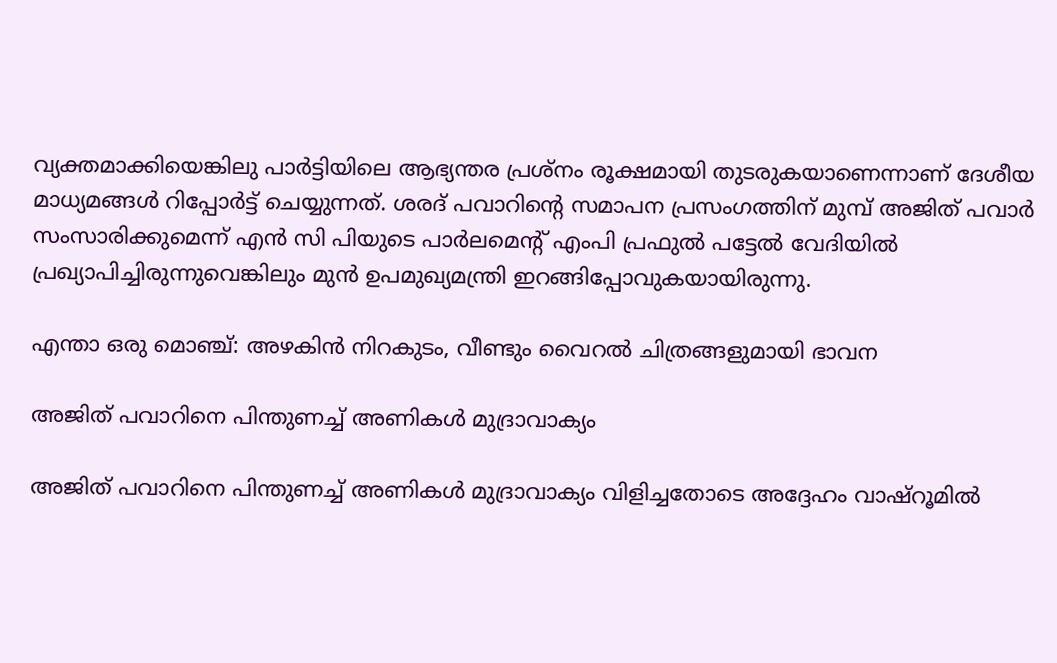വ്യക്തമാക്കിയെങ്കിലു പാർട്ടിയിലെ ആഭ്യന്തര പ്രശ്നം രൂക്ഷമായി തുടരുകയാണെന്നാണ് ദേശീയ മാധ്യമങ്ങള്‍ റിപ്പോർട്ട് ചെയ്യുന്നത്. ശരദ് പവാറിന്റെ സമാപന പ്രസംഗത്തിന് മുമ്പ് അജിത് പവാർ സംസാരിക്കുമെന്ന് എൻ സി പിയുടെ പാർലമെന്റ് എംപി പ്രഫുൽ പട്ടേൽ വേദിയിൽ പ്രഖ്യാപിച്ചിരുന്നുവെങ്കിലും മുൻ ഉപമുഖ്യമന്ത്രി ഇറങ്ങിപ്പോവുകയായിരുന്നു.

എന്താ ഒരു മൊഞ്ച്: അഴകിന്‍ നിറകുടം, വീണ്ടും വൈറല്‍ ചിത്രങ്ങളുമായി ഭാവന

അജിത് പവാറിനെ പിന്തുണച്ച് അണികള്‍ മുദ്രാവാക്യം

അജിത് പവാറിനെ പിന്തുണച്ച് അണികള്‍ മുദ്രാവാക്യം വിളിച്ചതോടെ അദ്ദേഹം വാഷ്‌റൂമിൽ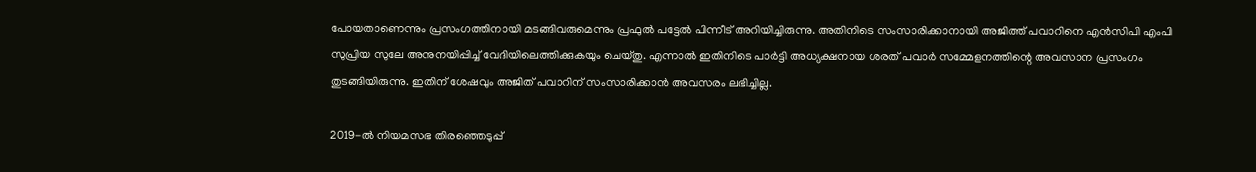പോയതാണെന്നും പ്രസംഗത്തിനായി മടങ്ങിവരുമെന്നും പ്രഫുൽ പട്ടേൽ പിന്നീട് അറിയിച്ചിരുന്നു. അതിനിടെ സംസാരിക്കാനായി അജിത്ത് പവാറിനെ എന്‍സിപി എംപി സുപ്രിയ സുലേ അനുനയിപ്പിച്ച് വേദിയിലെത്തിക്കുകയും ചെയ്തു. എന്നാല്‍ ഇതിനിടെ പാർട്ടി അധ്യക്ഷനായ ശരത് പവാർ സമ്മേളനത്തിന്റെ അവസാന പ്രസംഗം തുടങ്ങിയിരുന്നു. ഇതിന് ശേഷവും അജിത് പവാറിന് സംസാരിക്കാന്‍ അവസരം ലഭിച്ചില്ല.

2019-ൽ നിയമസഭ തിരഞ്ഞെടുപ്പ്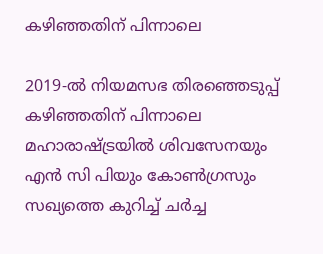കഴിഞ്ഞതിന് പിന്നാലെ

2019-ൽ നിയമസഭ തിരഞ്ഞെടുപ്പ് കഴിഞ്ഞതിന് പിന്നാലെ മഹാരാഷ്ട്രയിൽ ശിവസേനയും എൻ സി പിയും കോൺഗ്രസും സഖ്യത്തെ കുറിച്ച് ചർച്ച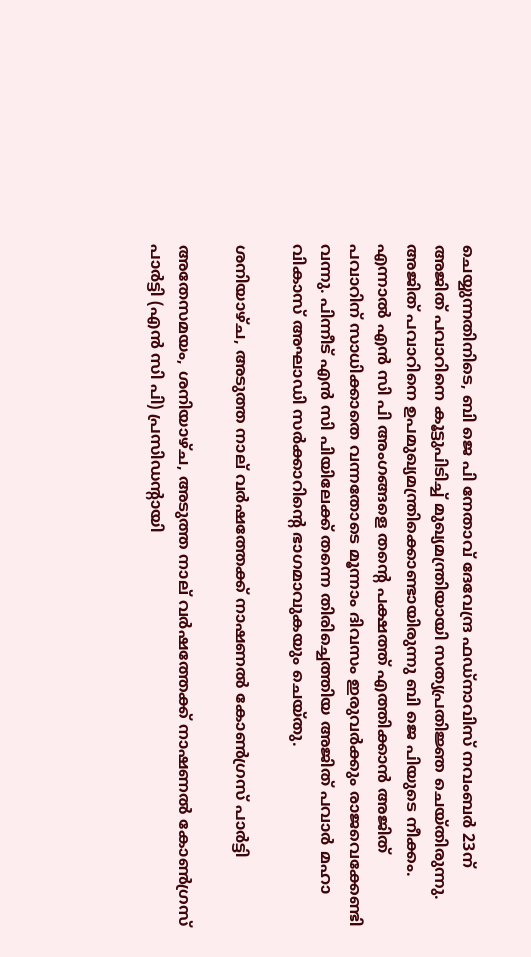ചെയ്യുന്നതിനിടെ, ബി ജെ പി നേതാവ് ദേവേന്ദ്ര ഫഡ്‌നാവിസ് നവംബർ 23ന് അജിത് പവാറിനെ കൂട്ടുപിടിച്ച് മുഖ്യമന്ത്രിയായി സത്യപ്രതിജ്ഞ ചെയ്തിരുന്നു. അജിത് പവാറിനെ ഉപമുഖ്യമന്ത്രിക്കൊണ്ടായിരുന്നു ബി ജെ പിയുടെ നീക്കം. എന്നാല്‍ എന്‍ സി പി അംഗങ്ങളെ തന്റെ പക്ഷത്ത് എത്തിക്കാന്‍ അജിത് പവാറിന് സാധിക്കാതെ വന്നതോടെ മൂന്നാം ദിവസം ഇരുവർക്കും രാജവെക്കേണ്ടി വന്നു. പിന്നീട് എന്‍ സി പിയിലേക്ക് തന്നെ തിരിച്ചെത്തിയ അജിത് പവാർ മഹാ വികാസ് അഘാഡി സർക്കാറിന്റെ ഭാഗമാവുകയും ചെയ്തു.

ശനിയാഴ്ച, അടുത്ത നാല് വർഷത്തേക്ക് നാഷണൽ കോൺഗ്രസ് പാർട്ടി

അതേസമയം, ശനിയാഴ്ച, അടുത്ത നാല് വർഷത്തേക്ക് നാഷണൽ കോൺഗ്രസ് പാർട്ടി (എൻ സി പി) പ്രസിഡന്റായി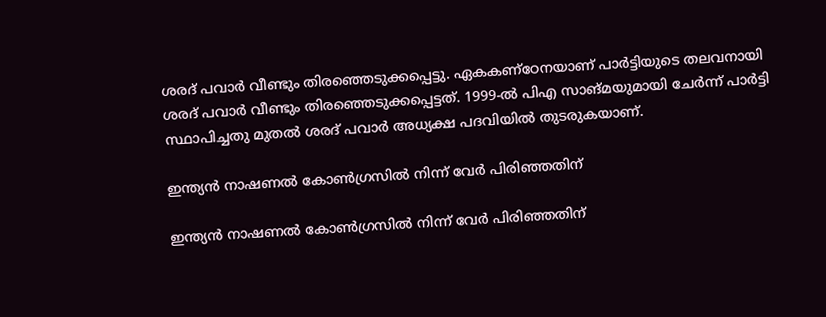ശരദ് പവാർ വീണ്ടും തിരഞ്ഞെടുക്കപ്പെട്ടു. ഏകകണ്‌ഠേനയാണ് പാർട്ടിയുടെ തലവനായി ശരദ് പവാർ വീണ്ടും തിരഞ്ഞെടുക്കപ്പെട്ടത്. 1999-ൽ പിഎ സാങ്മയുമായി ചേർന്ന് പാർട്ടി സ്ഥാപിച്ചതു മുതൽ ശരദ് പവാർ അധ്യക്ഷ പദവിയിൽ തുടരുകയാണ്.

ഇന്ത്യൻ നാഷണൽ കോൺഗ്രസിൽ നിന്ന് വേർ പിരിഞ്ഞതിന്

ഇന്ത്യൻ നാഷണൽ കോൺഗ്രസിൽ നിന്ന് വേർ പിരിഞ്ഞതിന്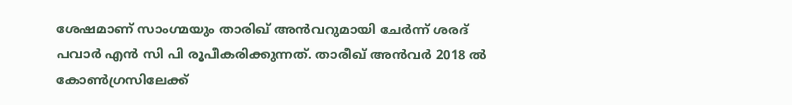ശേഷമാണ് സാംഗ്മയും താരിഖ് അൻവറുമായി ചേർന്ന് ശരദ് പവാർ എന്‍ സി പി രൂപീകരിക്കുന്നത്. താരീഖ് അന്‍വർ 2018 ല്‍ കോണ്‍ഗ്രസിലേക്ക്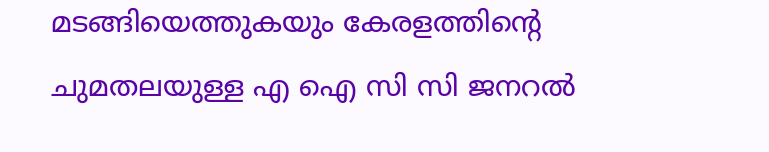മടങ്ങിയെത്തുകയും കേരളത്തിന്റെ ചുമതലയുള്ള എ ഐ സി സി ജനറല്‍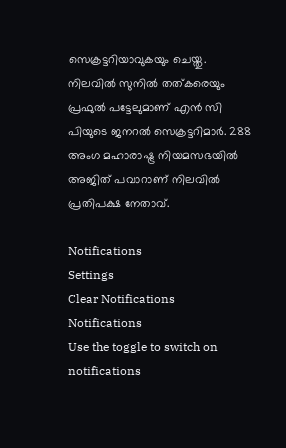സെക്രട്ടറിയാവുകയും ചെയ്തു. നിലവിൽ സുനിൽ തത്കരെയും പ്രഫുൽ പട്ടേലുമാണ് എന്‍ സി പിയുടെ ജനറൽ സെക്രട്ടറിമാർ. 288 അംഗ മഹാരാഷ്ട്ര നിയമസഭയിൽ അജിത് പവാറാണ് നിലവിൽ പ്രതിപക്ഷ നേതാവ്.

Notifications
Settings
Clear Notifications
Notifications
Use the toggle to switch on notifications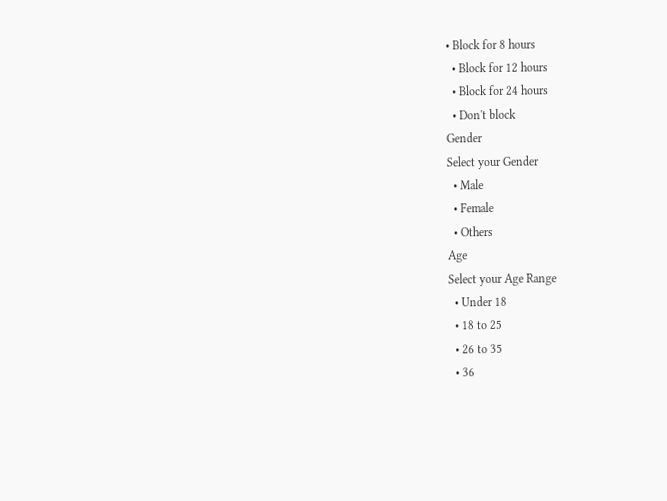• Block for 8 hours
  • Block for 12 hours
  • Block for 24 hours
  • Don't block
Gender
Select your Gender
  • Male
  • Female
  • Others
Age
Select your Age Range
  • Under 18
  • 18 to 25
  • 26 to 35
  • 36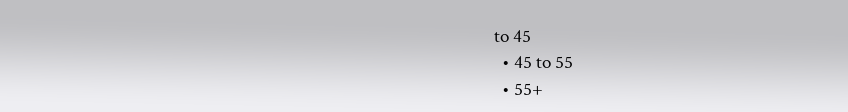to 45
  • 45 to 55
  • 55+